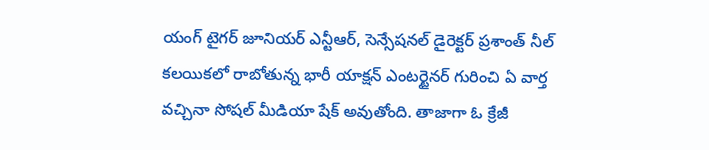యంగ్ టైగర్ జూనియర్ ఎన్టీఆర్, సెన్సేషనల్ డైరెక్టర్ ప్రశాంత్ నీల్ కలయికలో రాబోతున్న భారీ యాక్షన్ ఎంటర్టైనర్ గురించి ఏ వార్త వచ్చినా సోషల్ మీడియా షేక్ అవుతోంది. తాజాగా ఓ క్రేజీ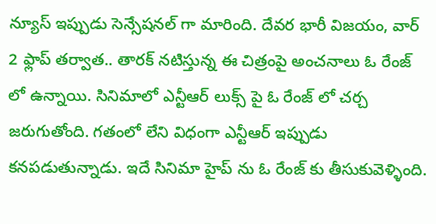న్యూస్ ఇప్పుడు సెన్సేషనల్ గా మారింది. దేవర భారీ విజయం, వార్ 2 ఫ్లాప్ తర్వాత.. తారక్ నటిస్తున్న ఈ చిత్రంపై అంచనాలు ఓ రేంజ్ లో ఉన్నాయి. సినిమాలో ఎన్టీఆర్ లుక్స్ పై ఓ రేంజ్ లో చర్చ జరుగుతోంది. గతంలో లేని విధంగా ఎన్టీఆర్ ఇప్పుడు కనపడుతున్నాడు. ఇదే సినిమా హైప్ ను ఓ రేంజ్ కు తీసుకువెళ్ళింది.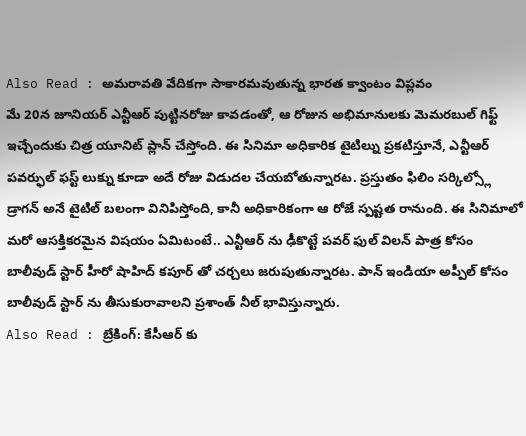Also Read : అమరావతి వేదికగా సాకారమవుతున్న భారత క్వాంటం విప్లవం
మే 20న జూనియర్ ఎన్టీఆర్ పుట్టినరోజు కావడంతో, ఆ రోజున అభిమానులకు మెమరబుల్ గిఫ్ట్ ఇచ్చేందుకు చిత్ర యూనిట్ ప్లాన్ చేస్తోంది. ఈ సినిమా అధికారిక టైటిల్ను ప్రకటిస్తూనే, ఎన్టీఆర్ పవర్ఫుల్ ఫస్ట్ లుక్ను కూడా అదే రోజు విడుదల చేయబోతున్నారట. ప్రస్తుతం ఫిలిం సర్కిల్స్లో డ్రాగన్ అనే టైటిల్ బలంగా వినిపిస్తోంది, కానీ అధికారికంగా ఆ రోజే స్పష్టత రానుంది. ఈ సినిమాలో మరో ఆసక్తికరమైన విషయం ఏమిటంటే.. ఎన్టీఆర్ ను ఢీకొట్టే పవర్ ఫుల్ విలన్ పాత్ర కోసం బాలీవుడ్ స్టార్ హీరో షాహిద్ కపూర్ తో చర్చలు జరుపుతున్నారట. పాన్ ఇండియా అప్పీల్ కోసం బాలీవుడ్ స్టార్ ను తీసుకురావాలని ప్రశాంత్ నీల్ భావిస్తున్నారు.
Also Read : బ్రేకింగ్: కేసీఆర్ కు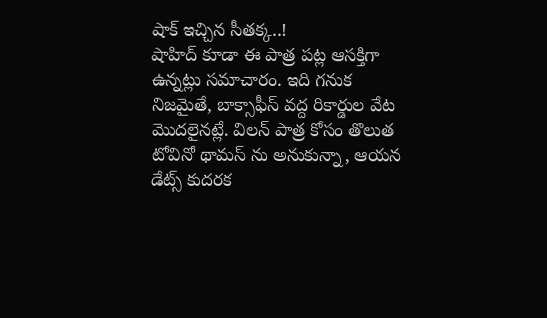షాక్ ఇచ్చిన సీతక్క..!
షాహిద్ కూడా ఈ పాత్ర పట్ల ఆసక్తిగా ఉన్నట్లు సమాచారం. ఇది గనుక నిజమైతే, బాక్సాఫీస్ వద్ద రికార్డుల వేట మొదలైనట్లే. విలన్ పాత్ర కోసం తొలుత టోవినో థామస్ ను అనుకున్నా, ఆయన డేట్స్ కుదరక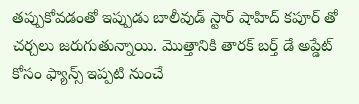తప్పుకోవడంతో ఇప్పుడు బాలీవుడ్ స్టార్ షాహిద్ కపూర్ తో చర్చలు జరుగుతున్నాయి. మొత్తానికి తారక్ బర్త్ డే అప్డేట్ కోసం ఫ్యాన్స్ ఇప్పటి నుంచే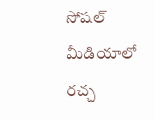సోషల్ మీడియాలో రచ్చ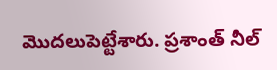మొదలుపెట్టేశారు. ప్రశాంత్ నీల్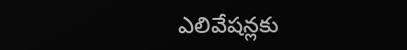ఎలివేషన్లకు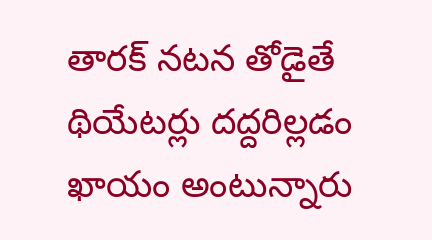తారక్ నటన తోడైతే థియేటర్లు దద్దరిల్లడం ఖాయం అంటున్నారు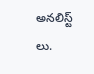అనలిస్ట్ లు.